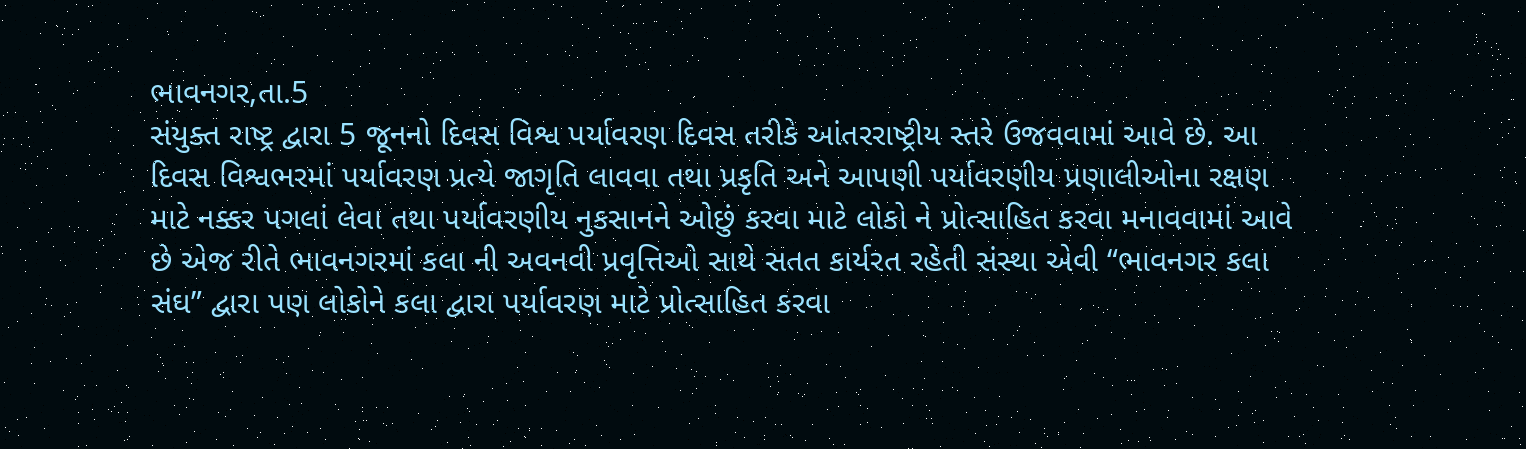ભાવનગર,તા.5
સંયુક્ત રાષ્ટ્ર દ્વારા 5 જૂનનો દિવસ વિશ્વ પર્યાવરણ દિવસ તરીકે આંતરરાષ્ટ્રીય સ્તરે ઉજવવામાં આવે છે. આ દિવસ વિશ્વભરમાં પર્યાવરણ પ્રત્યે જાગૃતિ લાવવા તથા પ્રકૃતિ અને આપણી પર્યાવરણીય પ્રણાલીઓના રક્ષણ માટે નક્કર પગલાં લેવા તથા પર્યાવરણીય નુકસાનને ઓછું કરવા માટે લોકો ને પ્રોત્સાહિત કરવા મનાવવામાં આવે છે એજ રીતે ભાવનગરમાં કલા ની અવનવી પ્રવૃત્તિઓ સાથે સતત કાર્યરત રહેતી સંસ્થા એવી “ભાવનગર કલા સંઘ” દ્વારા પણ લોકોને કલા દ્વારા પર્યાવરણ માટે પ્રોત્સાહિત કરવા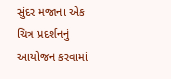સુંદર મજાના એક ચિત્ર પ્રદર્શનનું આયોજન કરવામાં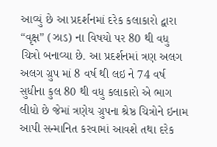આવ્યું છે આ પ્રદર્શનમાં દરેક કલાકારો દ્વારા “વૃક્ષ” (ઝાડ) ના વિષયો પર 80 થી વધુ ચિત્રો બનાવ્યા છે. આ પ્રદર્શનમાં ત્રણ અલગ અલગ ગ્રુપ માં 8 વર્ષ થી લઇ ને 74 વર્ષ સુધીના કુલ 80 થી વધુ કલાકારો એ ભાગ લીધો છે જેમાં ત્રણેય ગ્રુપના શ્રેષ્ઠ ચિત્રોને ઇનામ આપી સન્માનિત કરવામાં આવશે તથા દરેક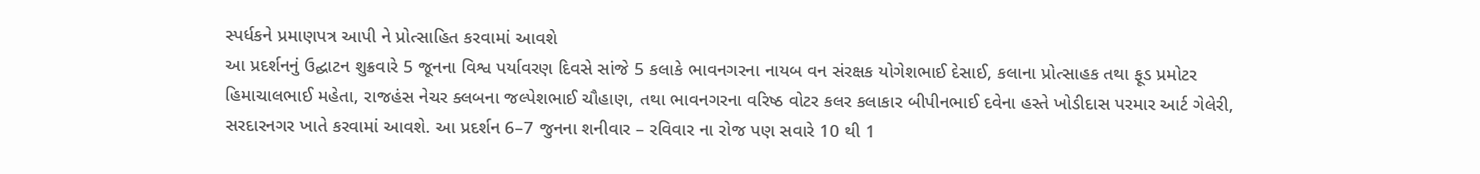સ્પર્ધકને પ્રમાણપત્ર આપી ને પ્રોત્સાહિત કરવામાં આવશે
આ પ્રદર્શનનું ઉદ્ઘાટન શુક્રવારે 5 જૂનના વિશ્વ પર્યાવરણ દિવસે સાંજે 5 કલાકે ભાવનગરના નાયબ વન સંરક્ષક યોગેશભાઈ દેસાઈ, કલાના પ્રોત્સાહક તથા ફૂડ પ્રમોટર હિમાચાલભાઈ મહેતા, રાજહંસ નેચર ક્લબના જલ્પેશભાઈ ચૌહાણ, તથા ભાવનગરના વરિષ્ઠ વોટર કલર કલાકાર બીપીનભાઈ દવેના હસ્તે ખોડીદાસ પરમાર આર્ટ ગેલેરી, સરદારનગર ખાતે કરવામાં આવશે. આ પ્રદર્શન 6–7 જુનના શનીવાર – રવિવાર ના રોજ પણ સવારે 10 થી 1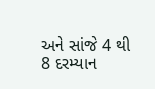અને સાંજે 4 થી 8 દરમ્યાન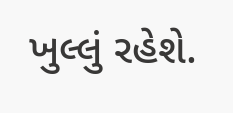ખુલ્લું રહેશે.